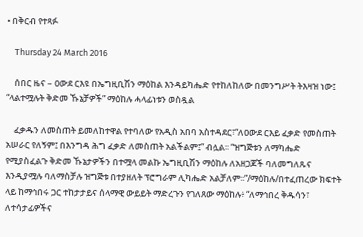• በቅርብ የተጻፉ

    Thursday 24 March 2016

    ሰበር ዜና – ዐውደ ርእዩ በኤግዚቢሽን ማዕከል እንዳይካሔድ የተከለከለው በመንግሥት ትእዛዝ ነው፤ “ላልተሟሉት ቅድመ ኹኔቻዎች” ማዕከሉ ሓላፊነቱን ወስዷል

    ፈቃዱን ለመስጠት ይመለከተዋል የተባለው የአዲስ አበባ አስተዳደር፣“ለዐውደ ርእይ ፈቃድ የመስጠት አሠራር የለኝም፤ በእንግዳ ሕግ ፈቃድ ለመስጠት አልችልም፤” ብሏል፡፡ “ዝግጅቱን ለማካሔድ የሚያስፈልጉ ቅድመ ኹኔታዎችን በተሟላ መልኩ ኤግዚቢሽን ማዕከሉ ለአዘጋጆች ባለመግለጹና እንዲያሟሉ ባለማስቻሉ ዝግጅቱ በተያዘለት ፕሮግራም ሊካሔድ አልቻለም፡፡”/ማዕከሉ/በተፈጠረው ክፍተት ላይ ከማኅበሩ ጋር ተከታታይና ሰላማዊ ውይይት ማድረጉን የገለጸው ማዕከሉ፥ “ለማኅበረ ቅዱሳን፣ ለተሳታፊዎችና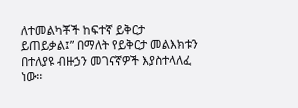ለተመልካቾች ከፍተኛ ይቅርታ ይጠይቃል፤” በማለት የይቅርታ መልእክቱን በተለያዩ ብዙኃን መገናኛዎች እያስተላለፈ ነው፡፡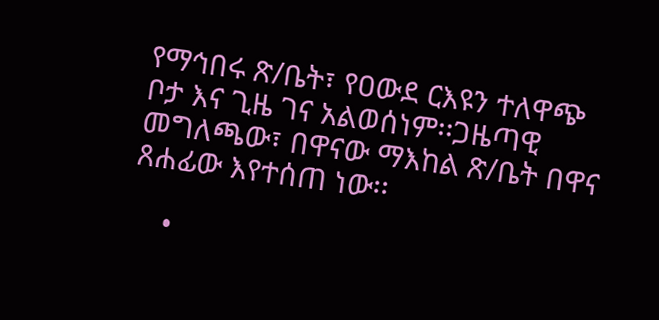የማኅበሩ ጽ/ቤት፣ የዐውደ ርእዩን ተለዋጭ ቦታ እና ጊዜ ገና አልወሰነም፡፡ጋዜጣዊ መግለጫው፣ በዋናው ማእከል ጽ/ቤት በዋና ጸሐፊው እየተሰጠ ነው፡፡

    •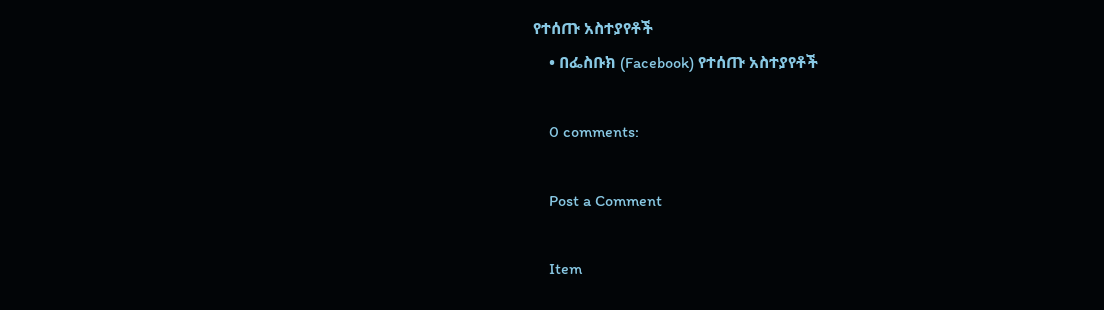የተሰጡ አስተያየቶች
    • በፌስቡክ (Facebook) የተሰጡ አስተያየቶች

    0 comments:

    Post a Comment

    Item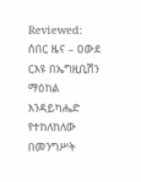Reviewed: ሰበር ዜና – ዐውደ ርእዩ በኤግዚቢሽን ማዕከል እንዳይካሔድ የተከለከለው በመንግሥት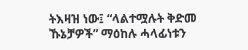ትእዛዝ ነው፤ “ላልተሟሉት ቅድመ ኹኔቻዎች” ማዕከሉ ሓላፊነቱን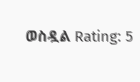ወስዷል Rating: 5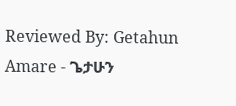Reviewed By: Getahun Amare - ጌታሁን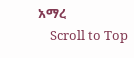አማረ
    Scroll to Top